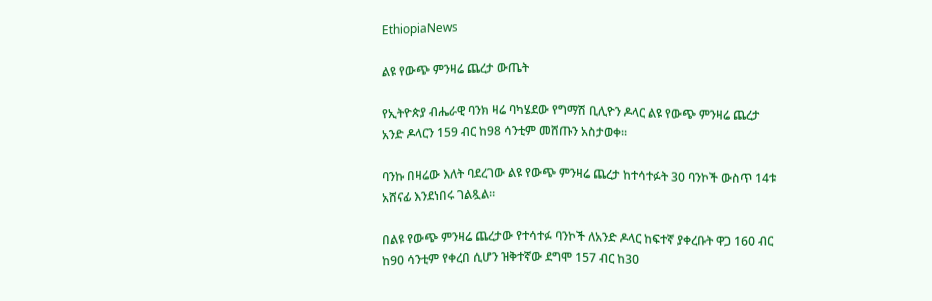EthiopiaNews

ልዩ የውጭ ምንዛሬ ጨረታ ውጤት

የኢትዮጵያ ብሔራዊ ባንክ ዛሬ ባካሄደው የግማሽ ቢሊዮን ዶላር ልዩ የውጭ ምንዛሬ ጨረታ አንድ ዶላርን 159 ብር ከ98 ሳንቲም መሸጡን አስታወቀ።

ባንኩ በዛሬው እለት ባደረገው ልዩ የውጭ ምንዛሬ ጨረታ ከተሳተፉት 30 ባንኮች ውስጥ 14ቱ አሸናፊ እንደነበሩ ገልጿል።

በልዩ የውጭ ምንዛሬ ጨረታው የተሳተፉ ባንኮች ለአንድ ዶላር ከፍተኛ ያቀረቡት ዋጋ 160 ብር ከ90 ሳንቲም የቀረበ ሲሆን ዝቅተኛው ደግሞ 157 ብር ከ30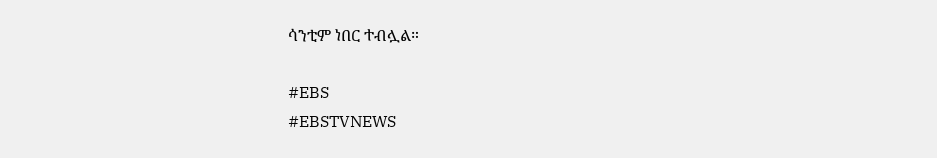ሳንቲም ነበር ተብሏል።

#EBS
#EBSTVNEWS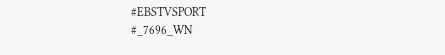#EBSTVSPORT
#_7696_WN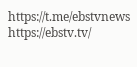https://t.me/ebstvnews
https://ebstv.tv/